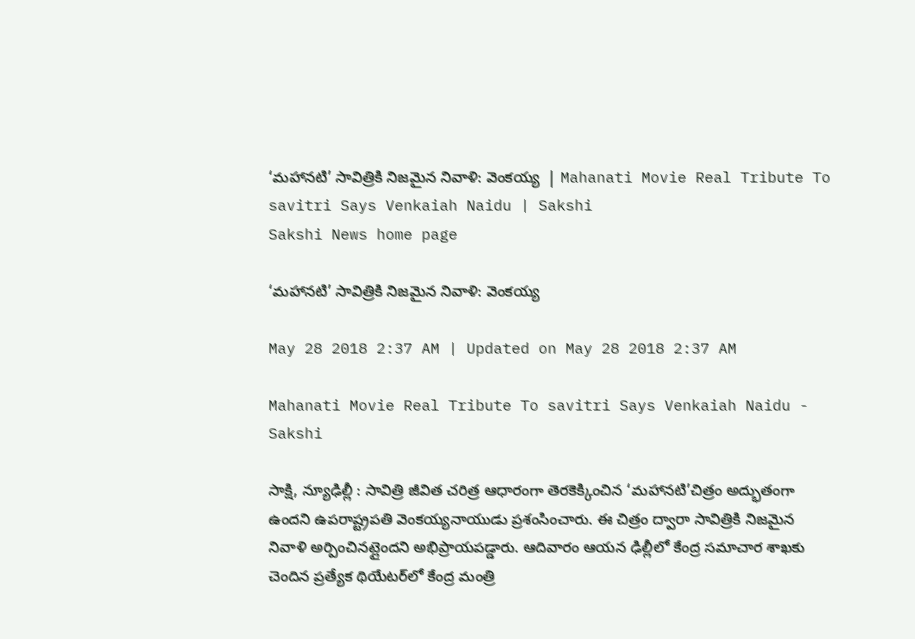‘మహానటి’ సావిత్రికి నిజమైన నివాళి: వెంకయ్య  | Mahanati Movie Real Tribute To savitri Says Venkaiah Naidu | Sakshi
Sakshi News home page

‘మహానటి’ సావిత్రికి నిజమైన నివాళి: వెంకయ్య

May 28 2018 2:37 AM | Updated on May 28 2018 2:37 AM

Mahanati Movie Real Tribute To savitri Says Venkaiah Naidu - Sakshi

సాక్షి, న్యూఢిల్లీ : సావిత్రి జీవిత చరిత్ర ఆధారంగా తెరకెక్కించిన ‘మహానటి’చిత్రం అద్భుతంగా ఉందని ఉపరాష్ట్రపతి వెంకయ్యనాయుడు ప్రశంసించారు. ఈ చిత్రం ద్వారా సావిత్రికి నిజమైన నివాళి అర్పించినట్లైందని అభిప్రాయపడ్డారు. ఆదివారం ఆయన ఢిల్లీలో కేంద్ర సమాచార శాఖకు చెందిన ప్రత్యేక థియేటర్‌లో కేంద్ర మంత్రి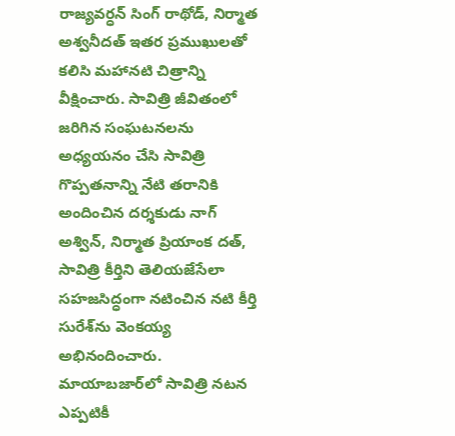రాజ్యవర్ధన్‌ సింగ్‌ రాథోడ్, నిర్మాత అశ్వనీదత్‌ ఇతర ప్రముఖులతో కలిసి మహానటి చిత్రాన్ని వీక్షించారు. సావిత్రి జీవితంలో జరిగిన సంఘటనలను అధ్యయనం చేసి సావిత్రి గొప్పతనాన్ని నేటి తరానికి అందించిన దర్శకుడు నాగ్‌ అశ్విన్, నిర్మాత ప్రియాంక దత్, సావిత్రి కీర్తిని తెలియజేసేలా సహజసిద్ధంగా నటించిన నటి కీర్తి సురేశ్‌ను వెంకయ్య అభినందించారు. మాయాబజార్‌లో సావిత్రి నటన ఎప్పటికీ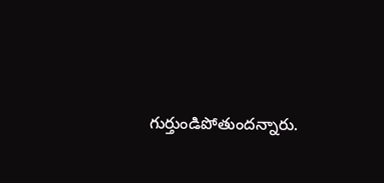గుర్తుండిపోతుందన్నారు.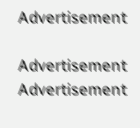Advertisement

Advertisement
Advertisement